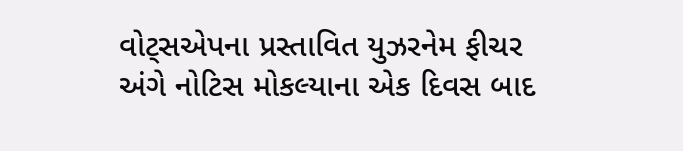વોટ્સએપના પ્રસ્તાવિત યુઝરનેમ ફીચર અંગે નોટિસ મોકલ્યાના એક દિવસ બાદ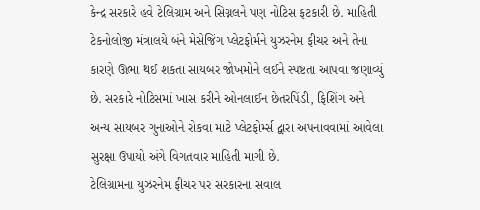કેન્દ્ર સરકારે હવે ટેલિગ્રામ અને સિગ્નલને પણ નોટિસ ફટકારી છે. માહિતી ટેકનોલોજી મંત્રાલયે બંને મેસેજિંગ પ્લેટફોર્મને યુઝરનેમ ફીચર અને તેના કારણે ઊભા થઈ શકતા સાયબર જોખમોને લઈને સ્પષ્ટતા આપવા જણાવ્યું છે. સરકારે નોટિસમાં ખાસ કરીને ઓનલાઈન છેતરપિંડી, ફિશિંગ અને અન્ય સાયબર ગુનાઓને રોકવા માટે પ્લેટફોર્મ્સ દ્વારા અપનાવવામાં આવેલા સુરક્ષા ઉપાયો અંગે વિગતવાર માહિતી માગી છે.
ટેલિગ્રામના યુઝરનેમ ફીચર પર સરકારના સવાલ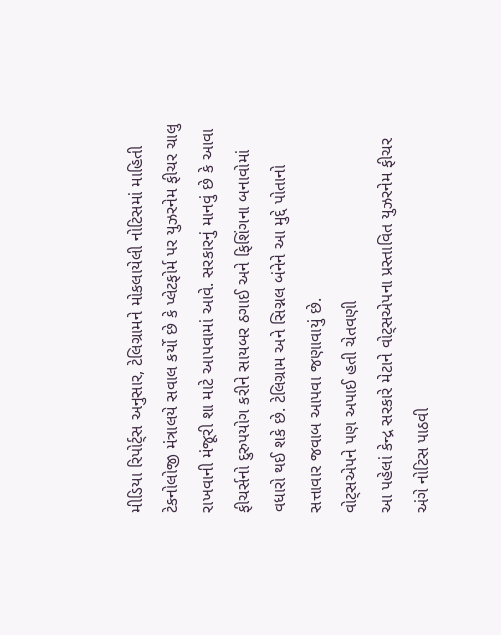મીડિયા રિપોર્ટ્સ અનુસાર, ટેલિગ્રામને મોકલાયેલી નોટિસમાં માહિતી ટેકનોલોજી મંત્રાલયે સવાલ કર્યો છે કે પ્લેટફોર્મ પર યુઝરનેમ ફીચર ચાલુ રાખવાની મંજૂરી શા માટે આપવામાં આવે. સરકારનું માનવું છે કે આવા ફીચર્સનો દુરુપયોગ કરીને સાયબર ઠગાઈ અને ફિશિંગના બનાવોમાં વધારો થઈ શકે છે. ટેલિગ્રામ અને સિગ્નલ બંનેને આ મુદ્દે પોતાનો સત્તાવાર જવાબ આપવા જણાવાયું છે.
વોટ્સએપને પણ અપાઈ હતી ચેતવણી
આ પહેલાં કેન્દ્ર સરકારે મેટાને વોટ્સએપના પ્રસ્તાવિત યુઝરનેમ ફીચર અંગે નોટિસ પાઠવી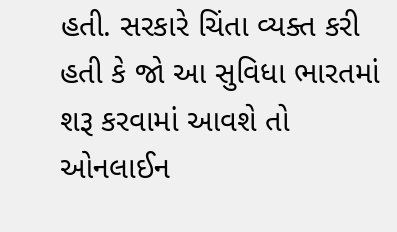હતી. સરકારે ચિંતા વ્યક્ત કરી હતી કે જો આ સુવિધા ભારતમાં શરૂ કરવામાં આવશે તો ઓનલાઈન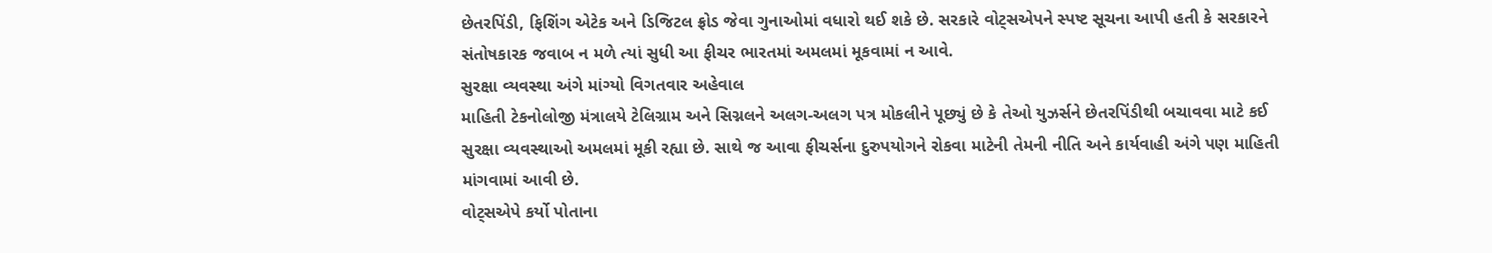છેતરપિંડી, ફિશિંગ એટેક અને ડિજિટલ ફ્રોડ જેવા ગુનાઓમાં વધારો થઈ શકે છે. સરકારે વોટ્સએપને સ્પષ્ટ સૂચના આપી હતી કે સરકારને સંતોષકારક જવાબ ન મળે ત્યાં સુધી આ ફીચર ભારતમાં અમલમાં મૂકવામાં ન આવે.
સુરક્ષા વ્યવસ્થા અંગે માંગ્યો વિગતવાર અહેવાલ
માહિતી ટેકનોલોજી મંત્રાલયે ટેલિગ્રામ અને સિગ્નલને અલગ-અલગ પત્ર મોકલીને પૂછ્યું છે કે તેઓ યુઝર્સને છેતરપિંડીથી બચાવવા માટે કઈ સુરક્ષા વ્યવસ્થાઓ અમલમાં મૂકી રહ્યા છે. સાથે જ આવા ફીચર્સના દુરુપયોગને રોકવા માટેની તેમની નીતિ અને કાર્યવાહી અંગે પણ માહિતી માંગવામાં આવી છે.
વોટ્સએપે કર્યો પોતાના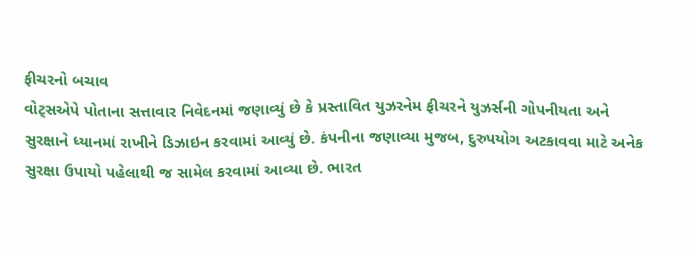ફીચરનો બચાવ
વોટ્સએપે પોતાના સત્તાવાર નિવેદનમાં જણાવ્યું છે કે પ્રસ્તાવિત યુઝરનેમ ફીચરને યુઝર્સની ગોપનીયતા અને સુરક્ષાને ધ્યાનમાં રાખીને ડિઝાઇન કરવામાં આવ્યું છે. કંપનીના જણાવ્યા મુજબ, દુરુપયોગ અટકાવવા માટે અનેક સુરક્ષા ઉપાયો પહેલાથી જ સામેલ કરવામાં આવ્યા છે. ભારત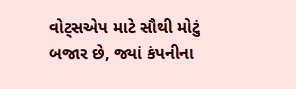વોટ્સએપ માટે સૌથી મોટું બજાર છે, જ્યાં કંપનીના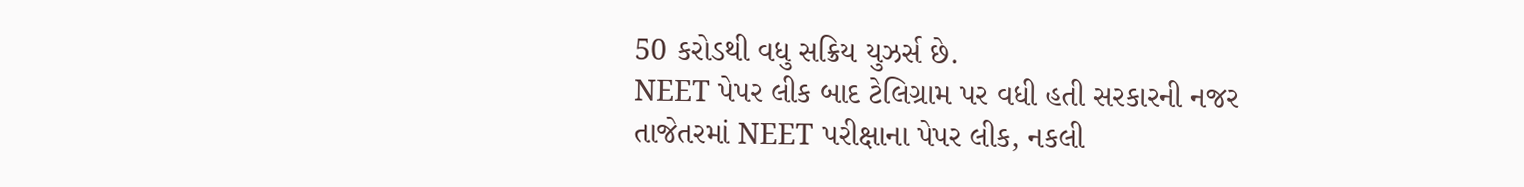50 કરોડથી વધુ સક્રિય યુઝર્સ છે.
NEET પેપર લીક બાદ ટેલિગ્રામ પર વધી હતી સરકારની નજર
તાજેતરમાં NEET પરીક્ષાના પેપર લીક, નકલી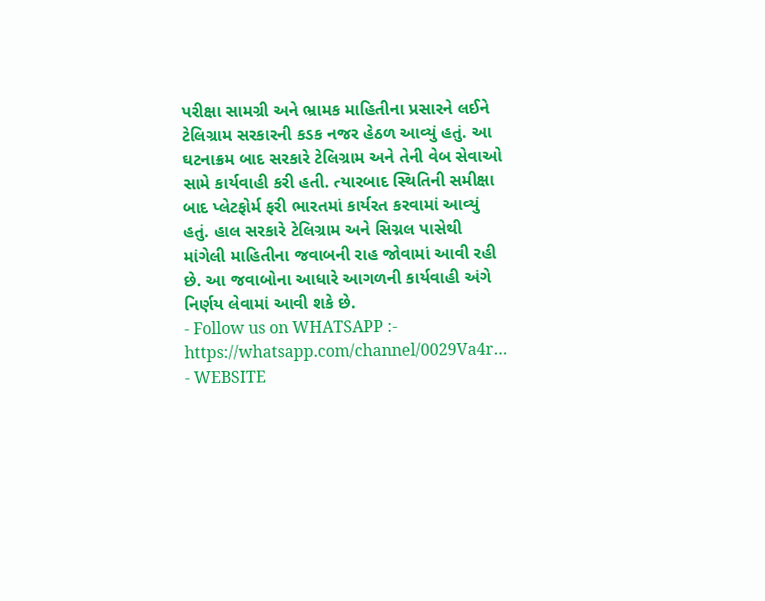પરીક્ષા સામગ્રી અને ભ્રામક માહિતીના પ્રસારને લઈને ટેલિગ્રામ સરકારની કડક નજર હેઠળ આવ્યું હતું. આ ઘટનાક્રમ બાદ સરકારે ટેલિગ્રામ અને તેની વેબ સેવાઓ સામે કાર્યવાહી કરી હતી. ત્યારબાદ સ્થિતિની સમીક્ષા બાદ પ્લેટફોર્મ ફરી ભારતમાં કાર્યરત કરવામાં આવ્યું હતું. હાલ સરકારે ટેલિગ્રામ અને સિગ્નલ પાસેથી માંગેલી માહિતીના જવાબની રાહ જોવામાં આવી રહી છે. આ જવાબોના આધારે આગળની કાર્યવાહી અંગે નિર્ણય લેવામાં આવી શકે છે.
- Follow us on WHATSAPP :- https://whatsapp.com/channel/0029Va4r…
- WEBSITE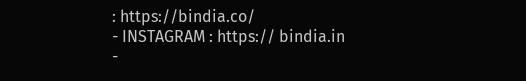: https://bindia.co/
- INSTAGRAM : https:// bindia.in
-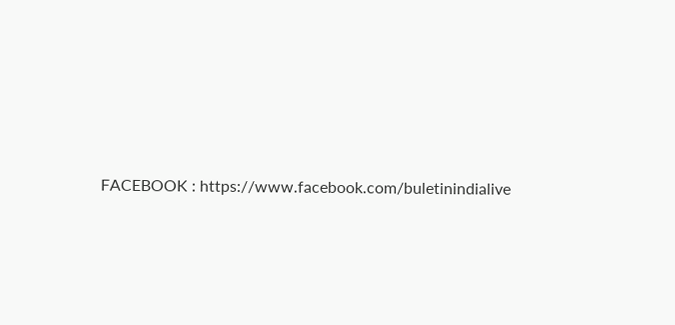FACEBOOK : https://www.facebook.com/buletinindialive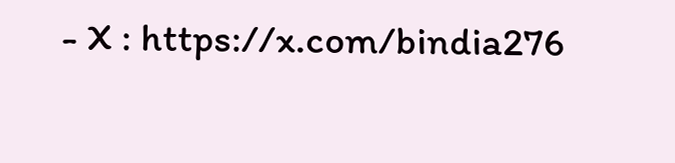- X : https://x.com/bindia276